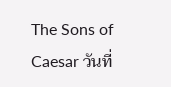The Sons of Caesar วันที่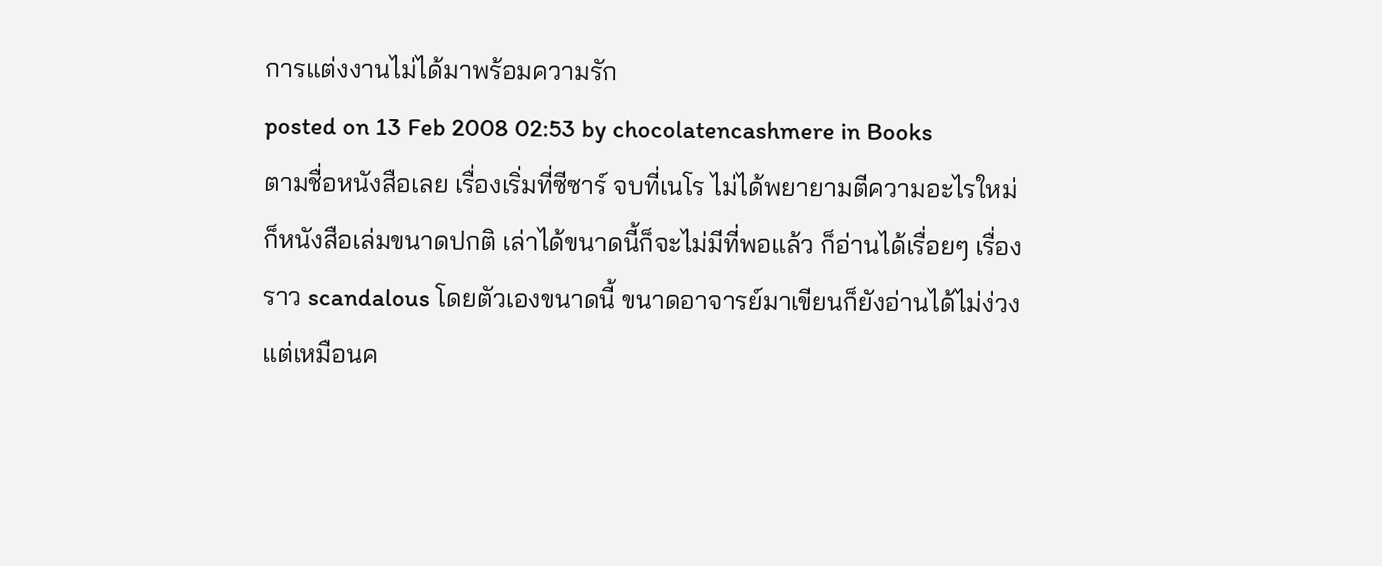การแต่งงานไม่ได้มาพร้อมความรัก
posted on 13 Feb 2008 02:53 by chocolatencashmere in Books
ตามชื่อหนังสือเลย เรื่องเริ่มที่ซีซาร์ จบที่เนโร ไม่ได้พยายามตีความอะไรใหม่ ก็หนังสือเล่มขนาดปกติ เล่าได้ขนาดนี้ก็จะไม่มีที่พอแล้ว ก็อ่านได้เรื่อยๆ เรื่องราว scandalous โดยตัวเองขนาดนี้ ขนาดอาจารย์มาเขียนก็ยังอ่านได้ไม่ง่วง แต่เหมือนค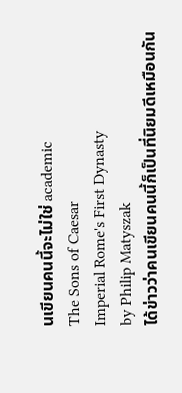นเขียนคนนี้จะไม่ใช่ academic
The Sons of Caesar
Imperial Rome's First Dynasty
by Philip Matyszak
ได้ข่าวว่าคนเขียนคนนี้ก็เป็นที่นิยมดีเหมือนกัน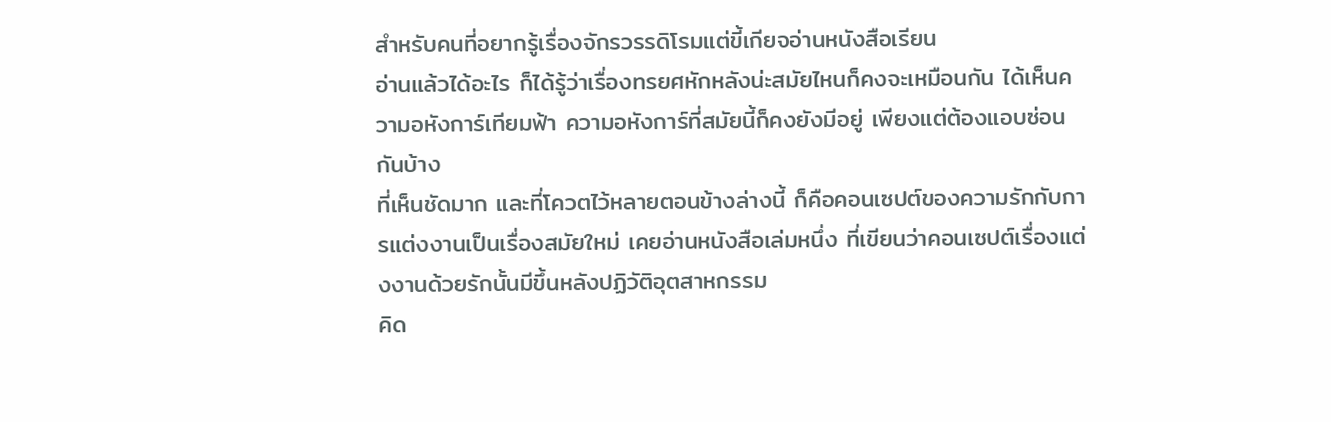สำหรับคนที่อยากรู้เรื่องจักรวรรดิโรมแต่ขี้เกียจอ่านหนังสือเรียน
อ่านแล้วได้อะไร ก็ได้รู้ว่าเรื่องทรยศหักหลังน่ะสมัยไหนก็คงจะเหมือนกัน ได้เห็นความอหังการ์เทียมฟ้า ความอหังการ์ที่สมัยนี้ก็คงยังมีอยู่ เพียงแต่ต้องแอบซ่อนกันบ้าง
ที่เห็นชัดมาก และที่โควตไว้หลายตอนข้างล่างนี้ ก็คือคอนเซปต์ของความรักกับการแต่งงานเป็นเรื่องสมัยใหม่ เคยอ่านหนังสือเล่มหนึ่ง ที่เขียนว่าคอนเซปต์เรื่องแต่งงานด้วยรักนั้นมีขึ้นหลังปฏิวัติอุตสาหกรรม
คิด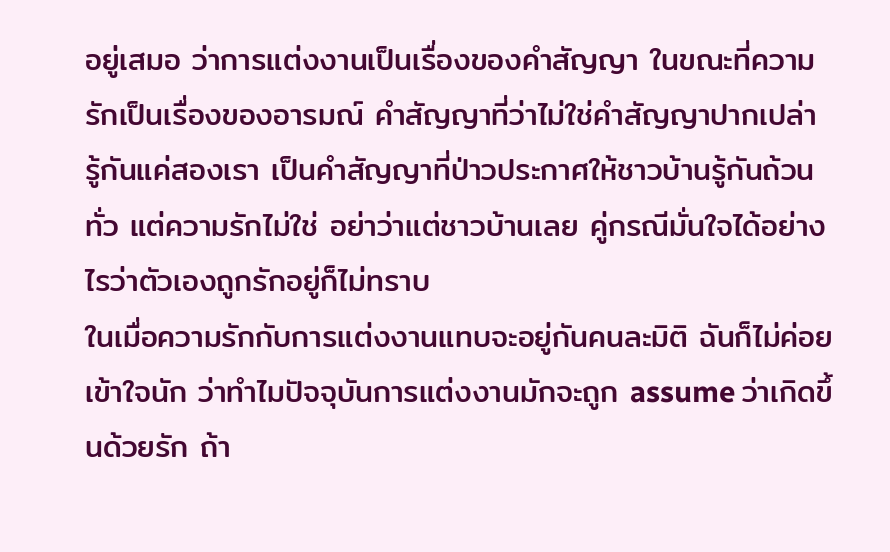อยู่เสมอ ว่าการแต่งงานเป็นเรื่องของคำสัญญา ในขณะที่ความรักเป็นเรื่องของอารมณ์ คำสัญญาที่ว่าไม่ใช่คำสัญญาปากเปล่า รู้กันแค่สองเรา เป็นคำสัญญาที่ป่าวประกาศให้ชาวบ้านรู้กันถ้วนทั่ว แต่ความรักไม่ใช่ อย่าว่าแต่ชาวบ้านเลย คู่กรณีมั่นใจได้อย่างไรว่าตัวเองถูกรักอยู่ก็ไม่ทราบ
ในเมื่อความรักกับการแต่งงานแทบจะอยู่กันคนละมิติ ฉันก็ไม่ค่อยเข้าใจนัก ว่าทำไมปัจจุบันการแต่งงานมักจะถูก assume ว่าเกิดขึ้นด้วยรัก ถ้า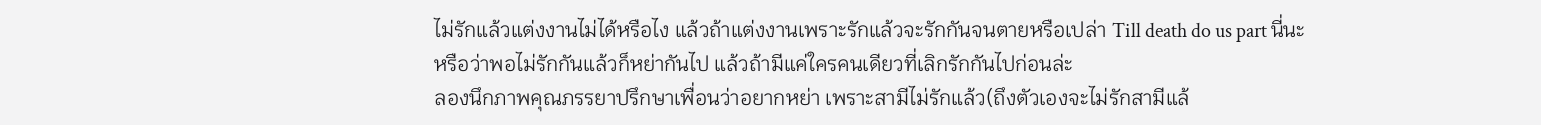ไม่รักแล้วแต่งงานไม่ได้หรือไง แล้วถ้าแต่งงานเพราะรักแล้วจะรักกันจนตายหรือเปล่า Till death do us part นี่นะ
หรือว่าพอไม่รักกันแล้วก็หย่ากันไป แล้วถ้ามีแค่ใครคนเดียวที่เลิกรักกันไปก่อนล่ะ
ลองนึกภาพคุณภรรยาปรึกษาเพื่อนว่าอยากหย่า เพราะสามีไม่รักแล้ว(ถึงตัวเองจะไม่รักสามีแล้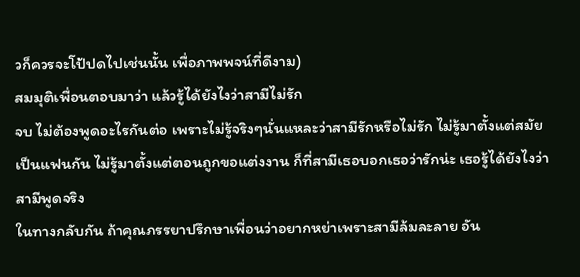วก็ควรจะโป้ปดไปเช่นนั้น เพื่อภาพพจน์ที่ดีงาม)
สมมุติเพื่อนตอบมาว่า แล้วรู้ได้ยังไงว่าสามีไม่รัก
จบ ไม่ต้องพูดอะไรกันต่อ เพราะไม่รู้จริงๆนั่นแหละว่าสามีรักหรือไม่รัก ไม่รู้มาตั้งแต่สมัยเป็นแฟนกัน ไม่รู้มาตั้งแต่ตอนถูกขอแต่งงาน ก็ที่สามีเธอบอกเธอว่ารักน่ะ เธอรู้ได้ยังไงว่าสามีพูดจริง
ในทางกลับกัน ถ้าคุณภรรยาปรึกษาเพื่อนว่าอยากหย่าเพราะสามีล้มละลาย อัน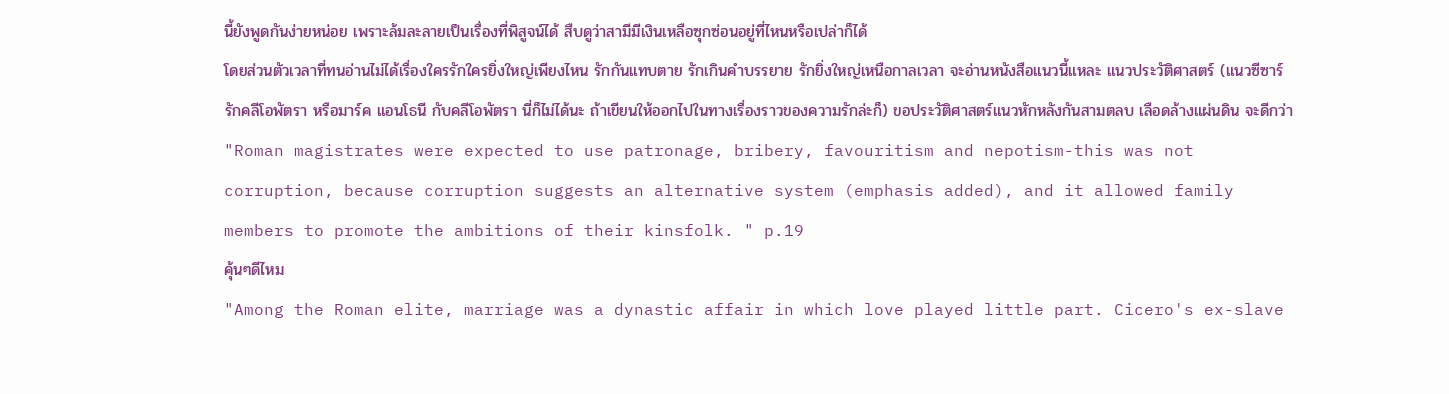นี้ยังพูดกันง่ายหน่อย เพราะล้มละลายเป็นเรื่องที่พิสูจน์ได้ สืบดูว่าสามีมีเงินเหลือซุกซ่อนอยู่ที่ไหนหรือเปล่าก็ได้
โดยส่วนตัวเวลาที่ทนอ่านไม่ได้เรื่องใครรักใครยิ่งใหญ่เพียงไหน รักกันแทบตาย รักเกินคำบรรยาย รักยิ่งใหญ่เหนือกาลเวลา จะอ่านหนังสือแนวนี้แหละ แนวประวัติศาสตร์ (แนวซีซาร์รักคลีโอพัตรา หรือมาร์ค แอนโธนี กับคลีโอพัตรา นี่ก็ไม่ได้นะ ถ้าเขียนให้ออกไปในทางเรื่องราวของความรักล่ะก็) ขอประวัติศาสตร์แนวหักหลังกันสามตลบ เลือดล้างแผ่นดิน จะดีกว่า
"Roman magistrates were expected to use patronage, bribery, favouritism and nepotism-this was not corruption, because corruption suggests an alternative system (emphasis added), and it allowed family members to promote the ambitions of their kinsfolk. " p.19
คุ้นๆดีไหม
"Among the Roman elite, marriage was a dynastic affair in which love played little part. Cicero's ex-slave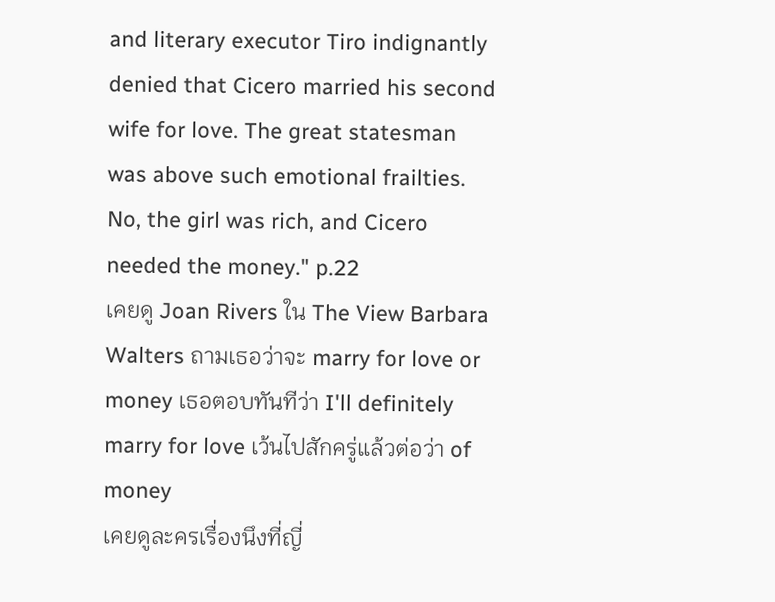and literary executor Tiro indignantly denied that Cicero married his second wife for love. The great statesman was above such emotional frailties. No, the girl was rich, and Cicero needed the money." p.22
เคยดู Joan Rivers ใน The View Barbara Walters ถามเธอว่าจะ marry for love or money เธอตอบทันทีว่า I'll definitely marry for love เว้นไปสักครู่แล้วต่อว่า of money
เคยดูละครเรื่องนึงที่ญี่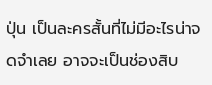ปุ่น เป็นละครสั้นที่ไม่มีอะไรน่าจดจำเลย อาจจะเป็นช่องสิบ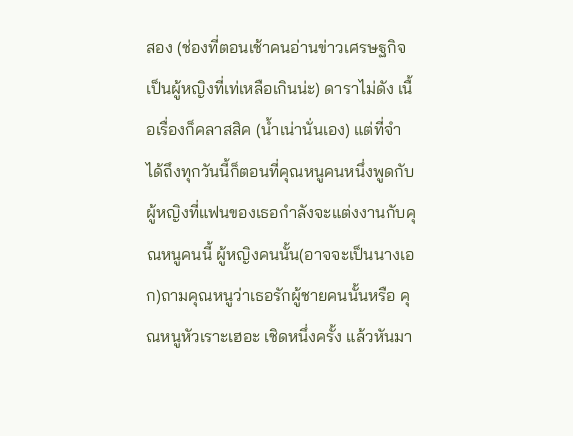สอง (ช่องที่ตอนเช้าคนอ่านข่าวเศรษฐกิจเป็นผู้หญิงที่เท่เหลือเกินน่ะ) ดาราไม่ดัง เนื้อเรื่องก็คลาสสิค (น้ำเน่านั่นเอง) แต่ที่จำได้ถึงทุกวันนี้ก็ตอนที่คุณหนูคนหนึ่งพูดกับผู้หญิงที่แฟนของเธอกำลังจะแต่งงานกับคุณหนูคนนี้ ผู้หญิงคนนั้น(อาจจะเป็นนางเอก)ถามคุณหนูว่าเธอรักผู้ชายคนนั้นหรือ คุณหนูหัวเราะเฮอะ เชิดหนึ่งครั้ง แล้วหันมา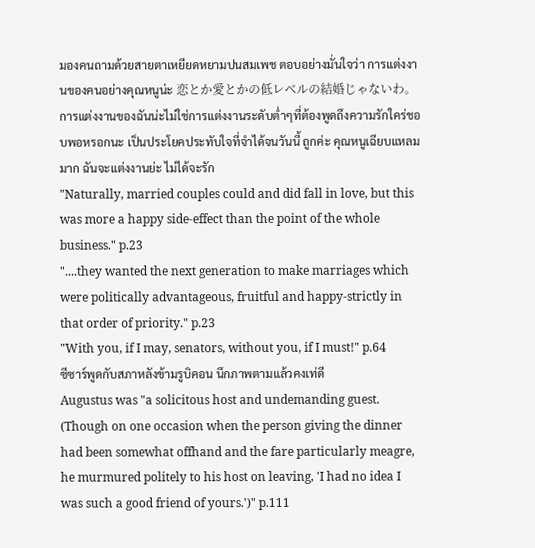มองคนถามด้วยสายตาเหยียดหยามปนสมเพช ตอบอย่างมั่นใจว่า การแต่งงานของคนอย่างคุณหนูน่ะ 恋とか愛とかの低レベルの結婚じゃないわ。การแต่งงานของฉันน่ะไม่ใช่การแต่งงานระดับต่ำๆที่ต้องพูดถึงความรักใคร่ชอบพอหรอกนะ เป็นประโยคประทับใจที่จำได้จนวันนี้ ถูกค่ะ คุณหนูเฉียบแหลมมาก ฉันจะแต่งงานย่ะ ไม่ได้จะรัก
"Naturally, married couples could and did fall in love, but this was more a happy side-effect than the point of the whole business." p.23
"....they wanted the next generation to make marriages which were politically advantageous, fruitful and happy-strictly in that order of priority." p.23
"With you, if I may, senators, without you, if I must!" p.64
ซีซาร์พูดกับสภาหลังข้ามรูบิคอน นึกภาพตามแล้วคงเท่ดี
Augustus was "a solicitous host and undemanding guest. (Though on one occasion when the person giving the dinner had been somewhat offhand and the fare particularly meagre, he murmured politely to his host on leaving, 'I had no idea I was such a good friend of yours.')" p.111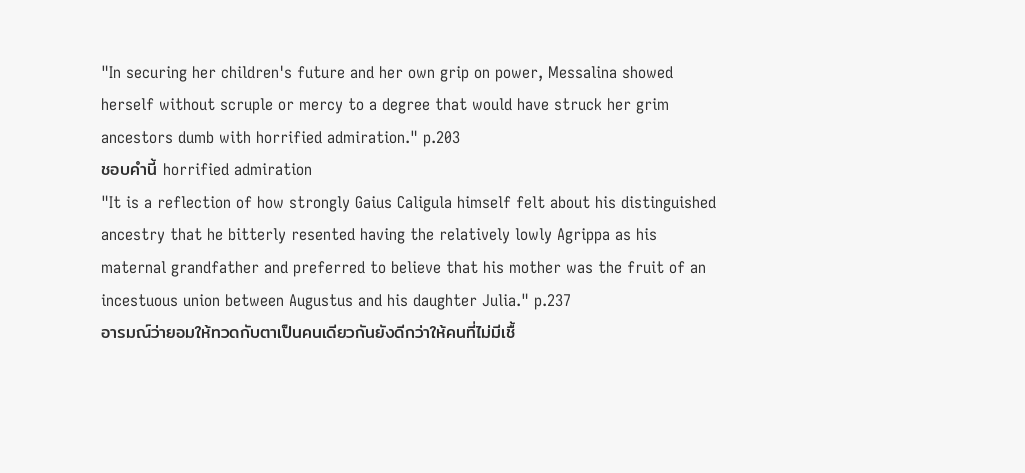"In securing her children's future and her own grip on power, Messalina showed herself without scruple or mercy to a degree that would have struck her grim ancestors dumb with horrified admiration." p.203
ชอบคำนี้ horrified admiration
"It is a reflection of how strongly Gaius Caligula himself felt about his distinguished ancestry that he bitterly resented having the relatively lowly Agrippa as his maternal grandfather and preferred to believe that his mother was the fruit of an incestuous union between Augustus and his daughter Julia." p.237
อารมณ์ว่ายอมให้ทวดกับตาเป็นคนเดียวกันยังดีกว่าให้คนที่ไม่มีเชื้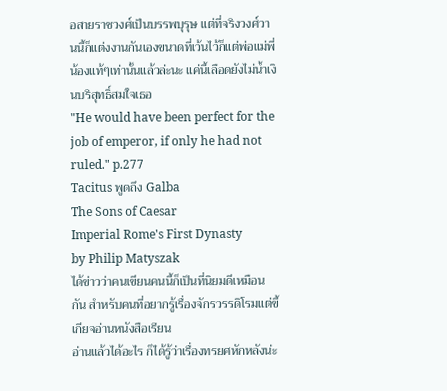อสายราชวงศ์เป็นบรรพบุรุษ แต่ที่จริงวงศ์วานนี้ก็แต่งงานกันเองขนาดที่เว้นไว้ก็แต่พ่อแม่พี่น้องแท้ๆเท่านั้นแล้วล่ะนะ แค่นี้เลือดยังไม่น้ำเงินบริสุทธิ์สมใจเธอ
"He would have been perfect for the job of emperor, if only he had not ruled." p.277
Tacitus พูดถึง Galba
The Sons of Caesar
Imperial Rome's First Dynasty
by Philip Matyszak
ได้ข่าวว่าคนเขียนคนนี้ก็เป็นที่นิยมดีเหมือนกัน สำหรับคนที่อยากรู้เรื่องจักรวรรดิโรมแต่ขี้เกียจอ่านหนังสือเรียน
อ่านแล้วได้อะไร ก็ได้รู้ว่าเรื่องทรยศหักหลังน่ะ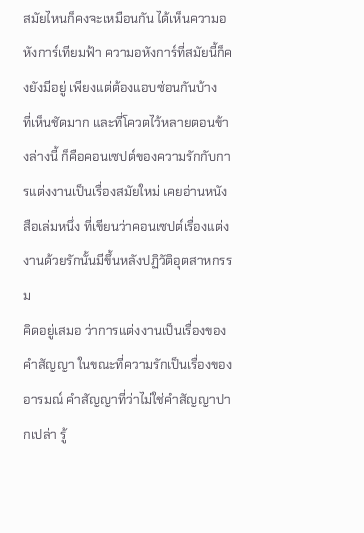สมัยไหนก็คงจะเหมือนกัน ได้เห็นความอหังการ์เทียมฟ้า ความอหังการ์ที่สมัยนี้ก็คงยังมีอยู่ เพียงแต่ต้องแอบซ่อนกันบ้าง
ที่เห็นชัดมาก และที่โควตไว้หลายตอนข้างล่างนี้ ก็คือคอนเซปต์ของความรักกับการแต่งงานเป็นเรื่องสมัยใหม่ เคยอ่านหนังสือเล่มหนึ่ง ที่เขียนว่าคอนเซปต์เรื่องแต่งงานด้วยรักนั้นมีขึ้นหลังปฏิวัติอุตสาหกรรม
คิดอยู่เสมอ ว่าการแต่งงานเป็นเรื่องของคำสัญญา ในขณะที่ความรักเป็นเรื่องของอารมณ์ คำสัญญาที่ว่าไม่ใช่คำสัญญาปากเปล่า รู้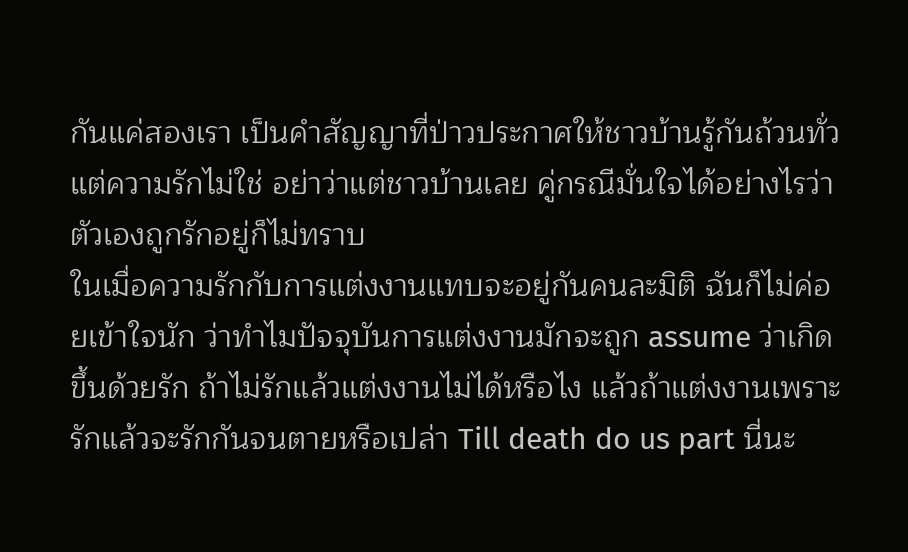กันแค่สองเรา เป็นคำสัญญาที่ป่าวประกาศให้ชาวบ้านรู้กันถ้วนทั่ว แต่ความรักไม่ใช่ อย่าว่าแต่ชาวบ้านเลย คู่กรณีมั่นใจได้อย่างไรว่าตัวเองถูกรักอยู่ก็ไม่ทราบ
ในเมื่อความรักกับการแต่งงานแทบจะอยู่กันคนละมิติ ฉันก็ไม่ค่อยเข้าใจนัก ว่าทำไมปัจจุบันการแต่งงานมักจะถูก assume ว่าเกิดขึ้นด้วยรัก ถ้าไม่รักแล้วแต่งงานไม่ได้หรือไง แล้วถ้าแต่งงานเพราะรักแล้วจะรักกันจนตายหรือเปล่า Till death do us part นี่นะ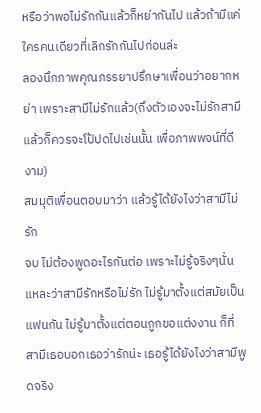หรือว่าพอไม่รักกันแล้วก็หย่ากันไป แล้วถ้ามีแค่ใครคนเดียวที่เลิกรักกันไปก่อนล่ะ
ลองนึกภาพคุณภรรยาปรึกษาเพื่อนว่าอยากหย่า เพราะสามีไม่รักแล้ว(ถึงตัวเองจะไม่รักสามีแล้วก็ควรจะโป้ปดไปเช่นนั้น เพื่อภาพพจน์ที่ดีงาม)
สมมุติเพื่อนตอบมาว่า แล้วรู้ได้ยังไงว่าสามีไม่รัก
จบ ไม่ต้องพูดอะไรกันต่อ เพราะไม่รู้จริงๆนั่นแหละว่าสามีรักหรือไม่รัก ไม่รู้มาตั้งแต่สมัยเป็นแฟนกัน ไม่รู้มาตั้งแต่ตอนถูกขอแต่งงาน ก็ที่สามีเธอบอกเธอว่ารักน่ะ เธอรู้ได้ยังไงว่าสามีพูดจริง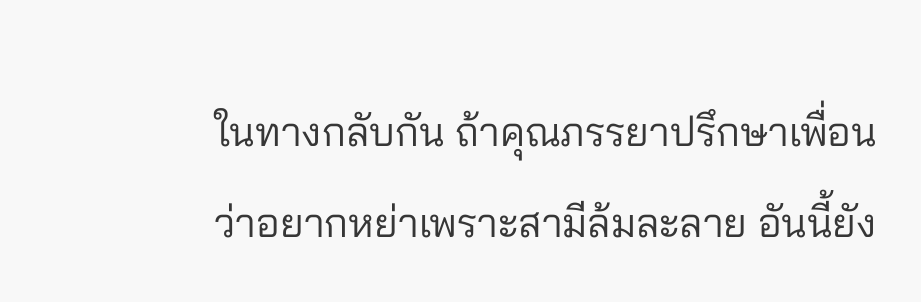ในทางกลับกัน ถ้าคุณภรรยาปรึกษาเพื่อนว่าอยากหย่าเพราะสามีล้มละลาย อันนี้ยัง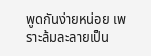พูดกันง่ายหน่อย เพราะล้มละลายเป็น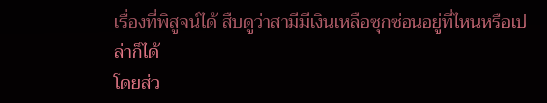เรื่องที่พิสูจน์ได้ สืบดูว่าสามีมีเงินเหลือซุกซ่อนอยู่ที่ไหนหรือเปล่าก็ได้
โดยส่ว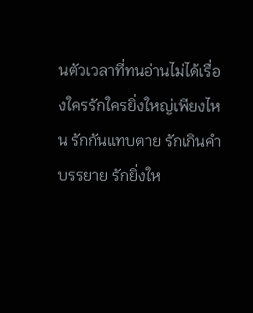นตัวเวลาที่ทนอ่านไม่ได้เรื่องใครรักใครยิ่งใหญ่เพียงไหน รักกันแทบตาย รักเกินคำบรรยาย รักยิ่งให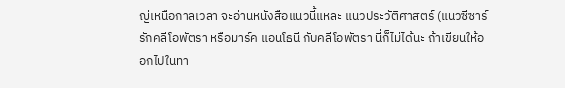ญ่เหนือกาลเวลา จะอ่านหนังสือแนวนี้แหละ แนวประวัติศาสตร์ (แนวซีซาร์รักคลีโอพัตรา หรือมาร์ค แอนโธนี กับคลีโอพัตรา นี่ก็ไม่ได้นะ ถ้าเขียนให้ออกไปในทา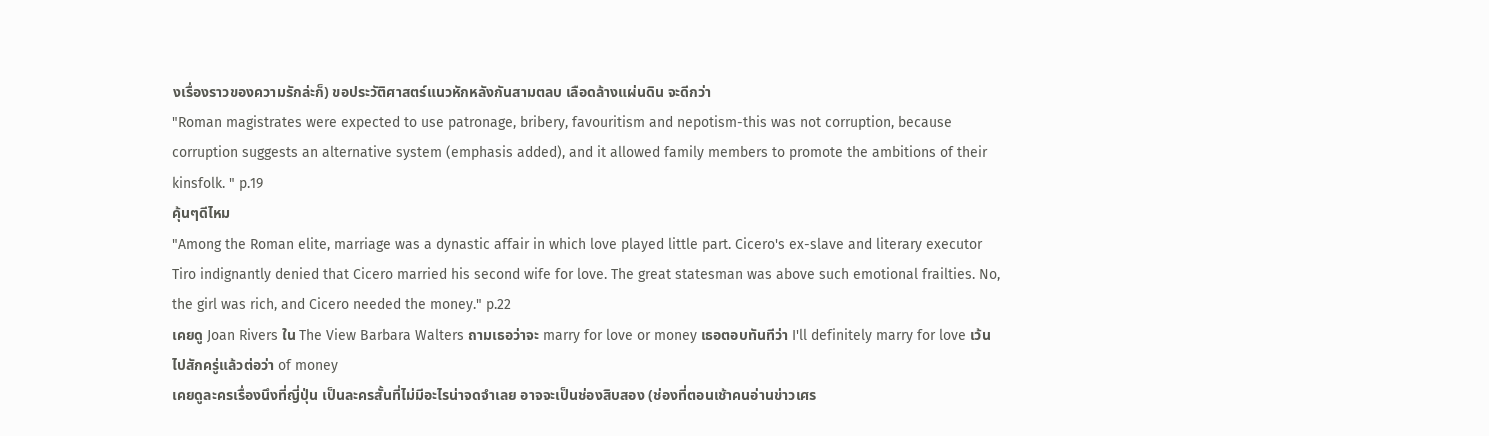งเรื่องราวของความรักล่ะก็) ขอประวัติศาสตร์แนวหักหลังกันสามตลบ เลือดล้างแผ่นดิน จะดีกว่า
"Roman magistrates were expected to use patronage, bribery, favouritism and nepotism-this was not corruption, because corruption suggests an alternative system (emphasis added), and it allowed family members to promote the ambitions of their kinsfolk. " p.19
คุ้นๆดีไหม
"Among the Roman elite, marriage was a dynastic affair in which love played little part. Cicero's ex-slave and literary executor Tiro indignantly denied that Cicero married his second wife for love. The great statesman was above such emotional frailties. No, the girl was rich, and Cicero needed the money." p.22
เคยดู Joan Rivers ใน The View Barbara Walters ถามเธอว่าจะ marry for love or money เธอตอบทันทีว่า I'll definitely marry for love เว้นไปสักครู่แล้วต่อว่า of money
เคยดูละครเรื่องนึงที่ญี่ปุ่น เป็นละครสั้นที่ไม่มีอะไรน่าจดจำเลย อาจจะเป็นช่องสิบสอง (ช่องที่ตอนเช้าคนอ่านข่าวเศร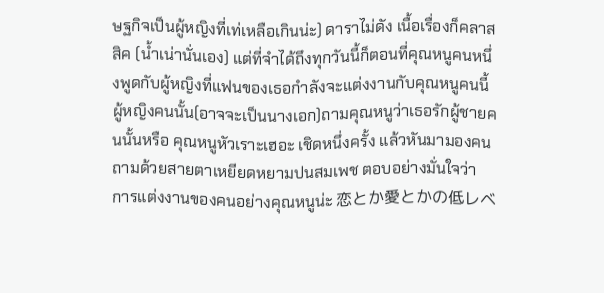ษฐกิจเป็นผู้หญิงที่เท่เหลือเกินน่ะ) ดาราไม่ดัง เนื้อเรื่องก็คลาสสิค (น้ำเน่านั่นเอง) แต่ที่จำได้ถึงทุกวันนี้ก็ตอนที่คุณหนูคนหนึ่งพูดกับผู้หญิงที่แฟนของเธอกำลังจะแต่งงานกับคุณหนูคนนี้ ผู้หญิงคนนั้น(อาจจะเป็นนางเอก)ถามคุณหนูว่าเธอรักผู้ชายคนนั้นหรือ คุณหนูหัวเราะเฮอะ เชิดหนึ่งครั้ง แล้วหันมามองคนถามด้วยสายตาเหยียดหยามปนสมเพช ตอบอย่างมั่นใจว่า การแต่งงานของคนอย่างคุณหนูน่ะ 恋とか愛とかの低レベ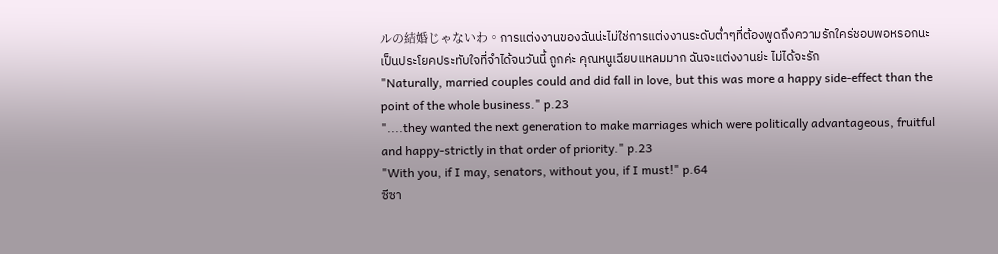ルの結婚じゃないわ。การแต่งงานของฉันน่ะไม่ใช่การแต่งงานระดับต่ำๆที่ต้องพูดถึงความรักใคร่ชอบพอหรอกนะ เป็นประโยคประทับใจที่จำได้จนวันนี้ ถูกค่ะ คุณหนูเฉียบแหลมมาก ฉันจะแต่งงานย่ะ ไม่ได้จะรัก
"Naturally, married couples could and did fall in love, but this was more a happy side-effect than the point of the whole business." p.23
"....they wanted the next generation to make marriages which were politically advantageous, fruitful and happy-strictly in that order of priority." p.23
"With you, if I may, senators, without you, if I must!" p.64
ซีซา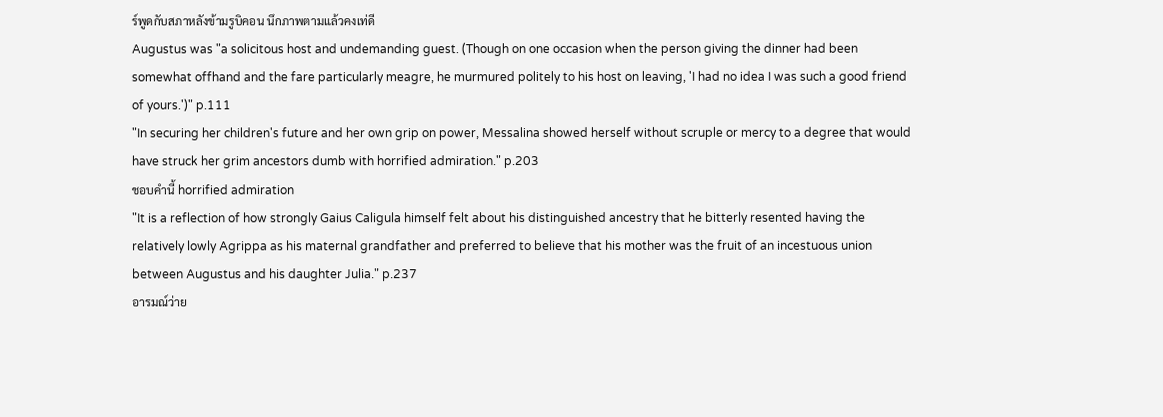ร์พูดกับสภาหลังข้ามรูบิคอน นึกภาพตามแล้วคงเท่ดี
Augustus was "a solicitous host and undemanding guest. (Though on one occasion when the person giving the dinner had been somewhat offhand and the fare particularly meagre, he murmured politely to his host on leaving, 'I had no idea I was such a good friend of yours.')" p.111
"In securing her children's future and her own grip on power, Messalina showed herself without scruple or mercy to a degree that would have struck her grim ancestors dumb with horrified admiration." p.203
ชอบคำนี้ horrified admiration
"It is a reflection of how strongly Gaius Caligula himself felt about his distinguished ancestry that he bitterly resented having the relatively lowly Agrippa as his maternal grandfather and preferred to believe that his mother was the fruit of an incestuous union between Augustus and his daughter Julia." p.237
อารมณ์ว่าย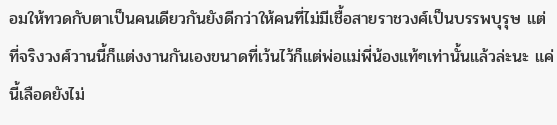อมให้ทวดกับตาเป็นคนเดียวกันยังดีกว่าให้คนที่ไม่มีเชื้อสายราชวงศ์เป็นบรรพบุรุษ แต่ที่จริงวงศ์วานนี้ก็แต่งงานกันเองขนาดที่เว้นไว้ก็แต่พ่อแม่พี่น้องแท้ๆเท่านั้นแล้วล่ะนะ แค่นี้เลือดยังไม่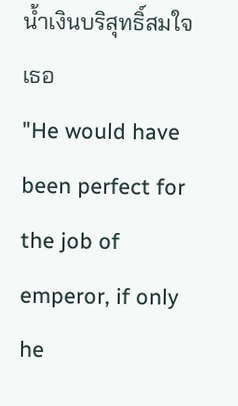น้ำเงินบริสุทธิ์สมใจเธอ
"He would have been perfect for the job of emperor, if only he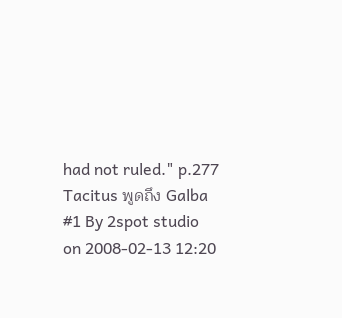had not ruled." p.277
Tacitus พูดถึง Galba
#1 By 2spot studio on 2008-02-13 12:20